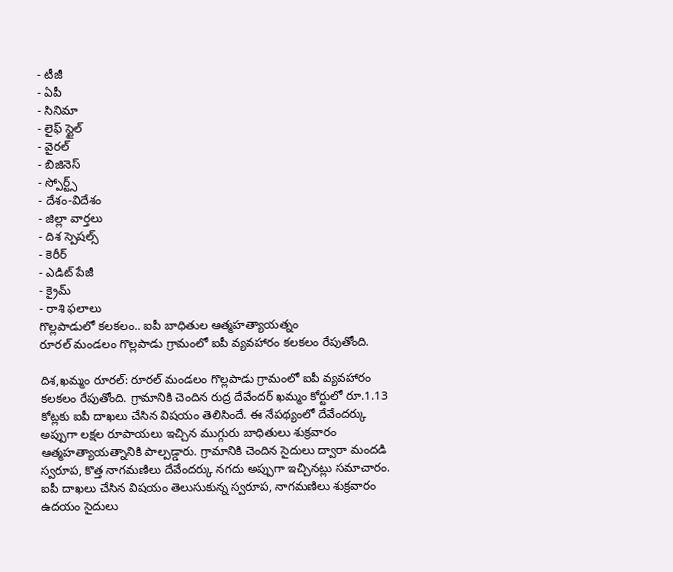- టీజీ
- ఏపీ
- సినిమా
- లైఫ్ స్టైల్
- వైరల్
- బిజినెస్
- స్పోర్ట్స్
- దేశం-విదేశం
- జిల్లా వార్తలు
- దిశ స్పెషల్స్
- కెరీర్
- ఎడిట్ పేజీ
- క్రైమ్
- రాశి ఫలాలు
గొల్లపాడులో కలకలం.. ఐపీ బాధితుల ఆత్మహత్యాయత్నం
రూరల్ మండలం గొల్లపాడు గ్రామంలో ఐపీ వ్యవహారం కలకలం రేపుతోంది.

దిశ,ఖమ్మం రూరల్: రూరల్ మండలం గొల్లపాడు గ్రామంలో ఐపీ వ్యవహారం కలకలం రేపుతోంది. గ్రామానికి చెందిన రుద్ర దేవేందర్ ఖమ్మం కోర్టులో రూ.1.13 కోట్లకు ఐపీ దాఖలు చేసిన విషయం తెలిసిందే. ఈ నేపథ్యంలో దేవేందర్కు అప్పుగా లక్షల రూపాయలు ఇచ్చిన ముగ్గురు బాధితులు శుక్రవారం ఆత్మహత్యాయత్నానికి పాల్పడ్డారు. గ్రామానికి చెందిన సైదులు ద్వారా మందడి స్వరూప, కొత్త నాగమణిలు దేవేందర్కు నగదు అప్పుగా ఇచ్చినట్లు సమాచారం. ఐపీ దాఖలు చేసిన విషయం తెలుసుకున్న స్వరూప, నాగమణిలు శుక్రవారం ఉదయం సైదులు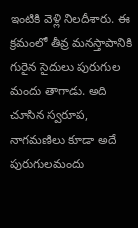ఇంటికి వెళ్లి నిలదీశారు. ఈ క్రమంలో తీవ్ర మనస్తాపానికి గురైన సైదులు పురుగుల మందు తాగాడు. అది చూసిన స్వరూప, నాగమణిలు కూడా అదే పురుగులమందు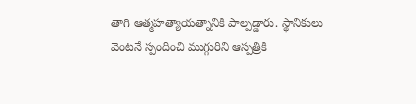తాగి ఆత్మహత్యాయత్నానికి పాల్పడ్డారు. స్థానికులు వెంటనే స్పందించి ముగ్గురిని ఆస్పత్రికి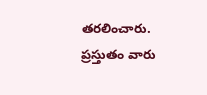తరలించారు. ప్రస్తుతం వారు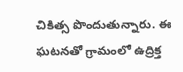చికిత్స పొందుతున్నారు. ఈ ఘటనతో గ్రామంలో ఉద్రిక్త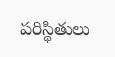పరిస్థితులు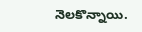నెలకొన్నాయి.